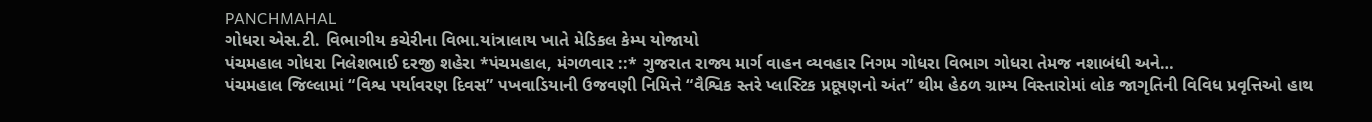PANCHMAHAL
ગોધરા એસ.ટી. વિભાગીય કચેરીના વિભા.યાંત્રાલાય ખાતે મેડિકલ કેમ્પ યોજાયો
પંચમહાલ ગોધરા નિલેશભાઈ દરજી શહેરા *પંચમહાલ, મંગળવાર ::* ગુજરાત રાજ્ય માર્ગ વાહન વ્યવહાર નિગમ ગોધરા વિભાગ ગોધરા તેમજ નશાબંધી અને…
પંચમહાલ જિલ્લામાં “વિશ્વ પર્યાવરણ દિવસ” પખવાડિયાની ઉજવણી નિમિત્તે “વૈશ્વિક સ્તરે પ્લાસ્ટિક પ્રદૂષણનો અંત” થીમ હેઠળ ગ્રામ્ય વિસ્તારોમાં લોક જાગૃતિની વિવિધ પ્રવૃત્તિઓ હાથ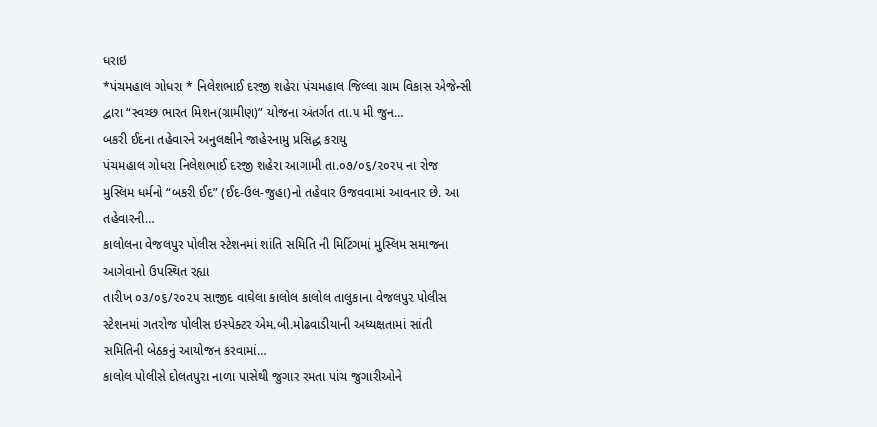ધરાઇ
*પંચમહાલ ગોધરા * નિલેશભાઈ દરજી શહેરા પંચમહાલ જિલ્લા ગ્રામ વિકાસ એજેન્સી દ્વારા “સ્વચ્છ ભારત મિશન(ગ્રામીણ)” યોજના અંતર્ગત તા.૫ મી જુન…
બકરી ઈદના તહેવારને અનુલક્ષીને જાહેરનામુ પ્રસિદ્ધ કરાયુ
પંચમહાલ ગોધરા નિલેશભાઈ દરજી શહેરા આગામી તા.૦૭/૦૬/૨૦રપ ના રોજ મુસ્લિમ ધર્મનો “બકરી ઈદ” (ઈદ-ઉલ-જુહા)નો તહેવાર ઉજવવામાં આવનાર છે. આ તહેવારની…
કાલોલના વેજલપુર પોલીસ સ્ટેશનમાં શાંતિ સમિતિ ની મિટિંગમાં મુસ્લિમ સમાજના આગેવાનો ઉપસ્થિત રહ્યા
તારીખ ૦૩/૦૬/૨૦૨૫ સાજીદ વાઘેલા કાલોલ કાલોલ તાલુકાના વેજલપુર પોલીસ સ્ટેશનમાં ગતરોજ પોલીસ ઇસ્પેક્ટર એમ.બી.મોઢવાડીયાની અધ્યક્ષતામાં સાંતી સમિતિની બેઠકનું આયોજન કરવામાં…
કાલોલ પોલીસે દોલતપુરા નાળા પાસેથી જુગાર રમતા પાંચ જુગારીઓને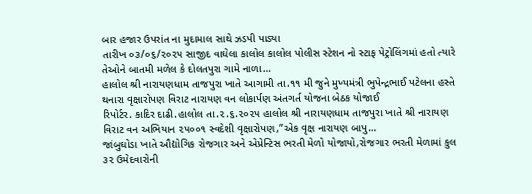બાર હજાર ઉપરાંત ના મુદામાલ સાથે ઝડપી પાડ્યા
તારીખ ૦૩/૦૬/૨૦૨૫ સાજીદ વાઘેલા કાલોલ કાલોલ પોલીસ સ્ટેશન નો સ્ટાફ પેટ્રોલિંગમાં હતો ત્યારે તેઓને બાતમી મળેલ કે દોલતપુરા ગામે નાળા…
હાલોલ શ્રી નારાયણધામ તાજપુરા ખાતે આગામી તા.૧૧ મી જુને મુખ્યમંત્રી ભુપેન્દ્રભાઈ પટેલના હસ્તે થનારા વૃક્ષારોપણ વિરાટ નારાયણ વન લોકાર્પણ અંતગર્ત યોજના બેઠક યોજાઈ
રિપોર્ટર. કાદિર દાઢી.હાલોલ તા.૨.૬.૨૦૨૫ હાલોલ શ્રી નારાયણધામ તાજપુરા ખાતે શ્રી નારાયણ વિરાટ વન અભિયાન ૨૫૦૦૧ સ્વદેશી વૃક્ષારોપણ,”એક વૃક્ષ નારાયણ બાપુ…
જાંબુઘોડા ખાતે ઔદ્યોગિક રોજગાર અને એપ્રેન્ટિસ ભરતી મેળો યોજાયો,રોજગાર ભરતી મેળામાં કુલ ૩૨ ઉમેદવારોની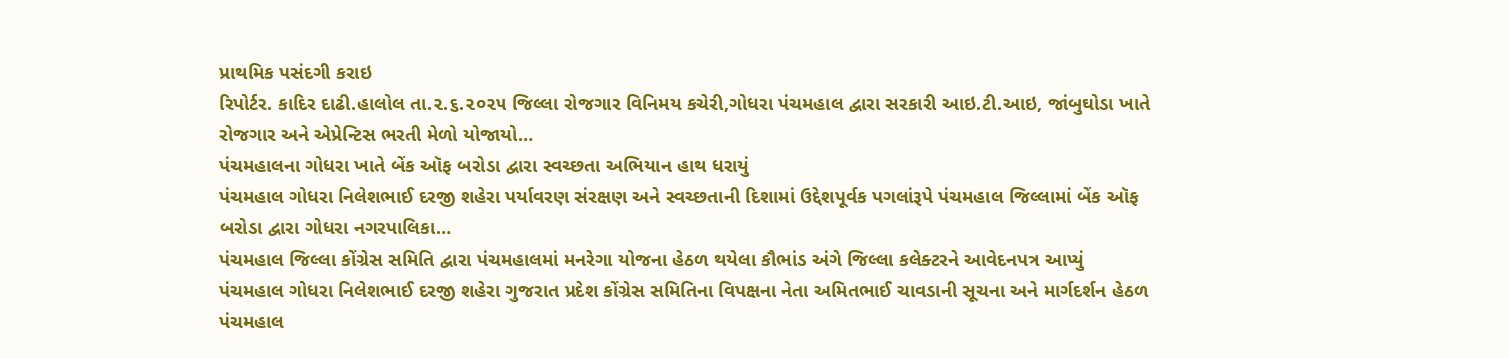પ્રાથમિક પસંદગી કરાઇ
રિપોર્ટર. કાદિર દાઢી.હાલોલ તા.૨.૬.૨૦૨૫ જિલ્લા રોજગાર વિનિમય કચેરી,ગોધરા પંચમહાલ દ્વારા સરકારી આઇ.ટી.આઇ, જાંબુઘોડા ખાતે રોજગાર અને એપ્રેન્ટિસ ભરતી મેળો યોજાયો…
પંચમહાલના ગોધરા ખાતે બેંક ઑફ બરોડા દ્વારા સ્વચ્છતા અભિયાન હાથ ધરાયું
પંચમહાલ ગોધરા નિલેશભાઈ દરજી શહેરા પર્યાવરણ સંરક્ષણ અને સ્વચ્છતાની દિશામાં ઉદ્દેશપૂર્વક પગલાંરૂપે પંચમહાલ જિલ્લામાં બેંક ઑફ બરોડા દ્વારા ગોધરા નગરપાલિકા…
પંચમહાલ જિલ્લા કોંગ્રેસ સમિતિ દ્વારા પંચમહાલમાં મનરેગા યોજના હેઠળ થયેલા કૌભાંડ અંગે જિલ્લા કલેક્ટરને આવેદનપત્ર આપ્યું
પંચમહાલ ગોધરા નિલેશભાઈ દરજી શહેરા ગુજરાત પ્રદેશ કોંગ્રેસ સમિતિના વિપક્ષના નેતા અમિતભાઈ ચાવડાની સૂચના અને માર્ગદર્શન હેઠળ પંચમહાલ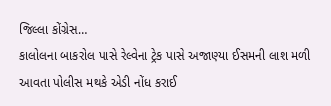જિલ્લા કોંગ્રેસ…
કાલોલના બાકરોલ પાસે રેલ્વેના ટ્રેક પાસે અજાણ્યા ઈસમની લાશ મળી આવતા પોલીસ મથકે એડી નોંધ કરાઈ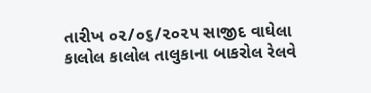તારીખ ૦૨/૦૬/૨૦૨૫ સાજીદ વાઘેલા કાલોલ કાલોલ તાલુકાના બાકરોલ રેલવે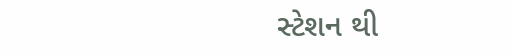સ્ટેશન થી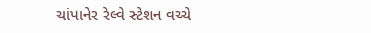ચાંપાનેર રેલ્વે સ્ટેશન વચ્ચે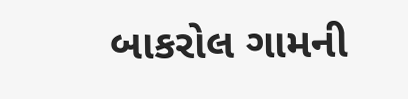બાકરોલ ગામની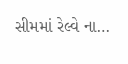સીમમાં રેલ્વે ના…